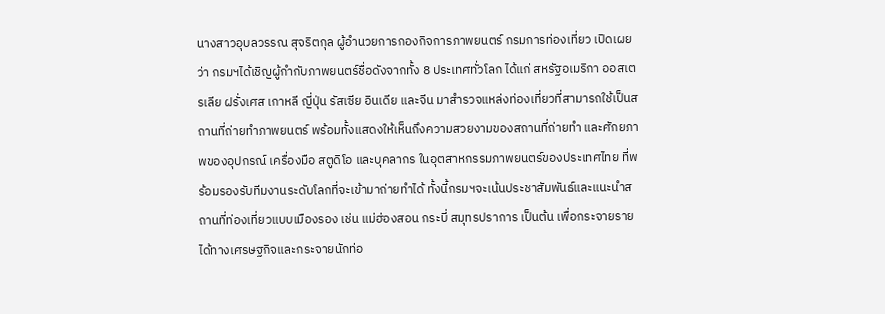นางสาวอุบลวรรณ สุจริตกุล ผู้อำนวยการกองกิจการภาพยนตร์ กรมการท่องเที่ยว เปิดเผยว่า กรมฯได้เชิญผู้กำกับภาพยนตร์ชื่อดังจากทั้ง 8 ประเทศทั่วโลก ได้แก่ สหรัฐอเมริกา ออสเตรเลีย ฝรั่งเศส เกาหลี ญี่ปุ่น รัสเซีย อินเดีย และจีน มาสำรวจแหล่งท่องเที่ยวที่สามารถใช้เป็นสถานที่ถ่ายทำภาพยนตร์ พร้อมทั้งแสดงให้เห็นถึงความสวยงามของสถานที่ถ่ายทำ และศักยภาพของอุปกรณ์ เครื่องมือ สตูดิโอ และบุคลากร ในอุตสาหกรรมภาพยนตร์ของประเทศไทย ที่พร้อมรองรับทีมงานระดับโลกที่จะเข้ามาถ่ายทำได้ ทั้งนี้กรมฯจะเน้นประชาสัมพันธ์และแนะนำสถานที่ท่องเที่ยวแบบเมืองรอง เช่น แม่ฮ่องสอน กระบี่ สมุทรปราการ เป็นต้น เพื่อกระจายรายได้ทางเศรษฐกิจและกระจายนักท่อ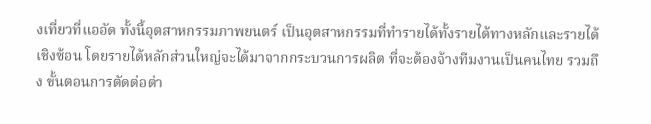งเที่ยวที่แออัด ทั้งนี้อุตสาหกรรมภาพยนตร์ เป็นอุตสาหกรรมที่ทำรายได้ทั้งรายได้ทางหลักและรายได้เชิงซ้อน โดยรายได้หลักส่วนใหญ่จะได้มาจากกระบวนการผลิต ที่จะต้องจ้างทีมงานเป็นคนไทย รวมถึง ขั้นตอนการตัดต่อต่า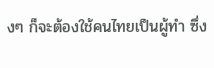งๆ ก็จะต้องใช้คนไทยเป็นผู้ทำ ซึ่ง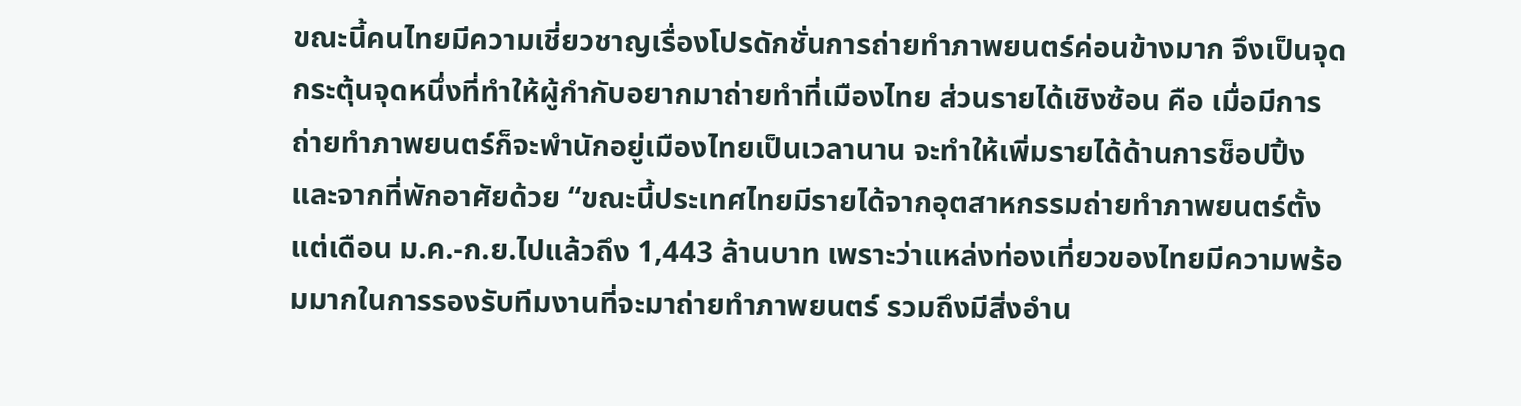ขณะนี้คนไทยมีความเชี่ยวชาญเรื่องโปรดักชั่นการถ่ายทำภาพยนตร์ค่อนข้างมาก จึงเป็นจุดกระตุ้นจุดหนึ่งที่ทำให้ผู้กำกับอยากมาถ่ายทำที่เมืองไทย ส่วนรายได้เชิงซ้อน คือ เมื่อมีการถ่ายทำภาพยนตร์ก็จะพำนักอยู่เมืองไทยเป็นเวลานาน จะทำให้เพิ่มรายได้ด้านการช็อปปิ้งและจากที่พักอาศัยด้วย “ขณะนี้ประเทศไทยมีรายได้จากอุตสาหกรรมถ่ายทำภาพยนตร์ตั้งแต่เดือน ม.ค.-ก.ย.ไปแล้วถึง 1,443 ล้านบาท เพราะว่าแหล่งท่องเที่ยวของไทยมีความพร้อมมากในการรองรับทีมงานที่จะมาถ่ายทำภาพยนตร์ รวมถึงมีสิ่งอำน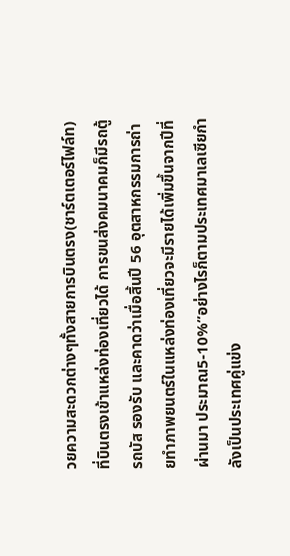วยความสะดวกต่างๆทั้งสายการบินตรง(ชาร์ตเตอร์ไฟล์ท) ที่บินตรงเข้าแหล่งท่องเที่ยวได้ การขนส่งคมนาคมก็มีรถตู้ รถบัส รองรับ และคาดว่าเมื่อสิ้นปี 56 อุตสาหกรรมการถ่ายทำภาพยนตร์ในแหล่งท่องเที่ยวจะมีรายได้เพิ่มขึ้นจากปีที่ผ่านมา ประมาณ5-10%”อย่างไรก็ตามประเทศมาเลเซียกำลังเป็นประเทศคู่แข่ง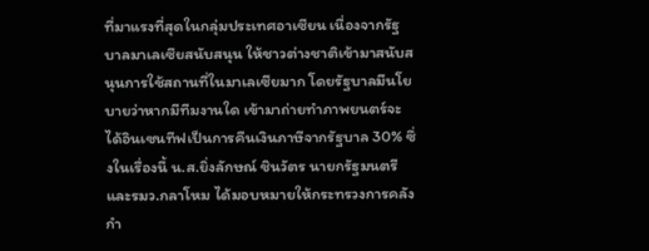ที่มาแรงที่สุดในกลุ่มประเทศอาเซียน เนื่องจากรัฐบาลมาเลเซียสนับสนุน ให้ชาวต่างชาติเข้ามาสนับสนุนการใช้สถานที่ในมาเลเซียมาก โดยรัฐบาลมีนโยบายว่าหากมีทีมงานใด เข้ามาถ่ายทำภาพยนตร์จะได้อินเซนทีฟเป็นการคืนเงินภาษีจากรัฐบาล 30% ซึ่งในเรื่องนี้ น.ส.ยิ่งลักษณ์ ชินวัตร นายกรัฐมนตรีและรมว.กลาโหม ได้มอบหมายให้กระทรวงการคลังกำ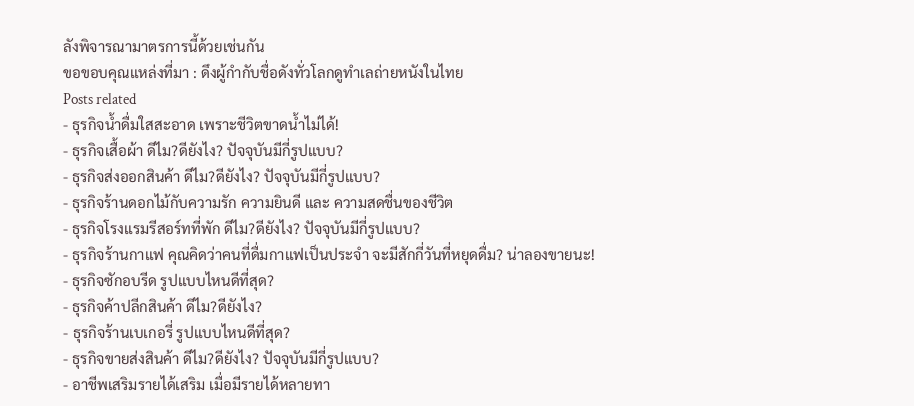ลังพิจารณามาตรการนี้ด้วยเช่นกัน
ขอขอบคุณแหล่งที่มา : ดึงผู้กำกับชื่อดังทั่วโลกดูทำเลถ่ายหนังในไทย
Posts related
- ธุรกิจน้ำดื่มใสสะอาด เพราะชีวิตขาดน้ำไม่ได้!
- ธุรกิจเสื้อผ้า ดีไม?ดียังไง? ปัจจุบันมีกี่รูปแบบ?
- ธุรกิจส่งออกสินค้า ดีไม?ดียังไง? ปัจจุบันมีกี่รูปแบบ?
- ธุรกิจร้านดอกไม้กับความรัก ความยินดี และ ความสดชื่นของชีวิต
- ธุรกิจโรงแรมรีสอร์ทที่พัก ดีไม?ดียังไง? ปัจจุบันมีกี่รูปแบบ?
- ธุรกิจร้านกาแฟ คุณคิดว่าคนที่ดื่มกาแฟเป็นประจำ จะมีสักกี่วันที่หยุดดื่ม? น่าลองขายนะ!
- ธุรกิจซักอบรีด รูปแบบไหนดีที่สุด?
- ธุรกิจค้าปลีกสินค้า ดีไม?ดียังไง?
- ธุรกิจร้านเบเกอรี่ รูปแบบไหนดีที่สุด?
- ธุรกิจขายส่งสินค้า ดีไม?ดียังไง? ปัจจุบันมีกี่รูปแบบ?
- อาชีพเสริมรายได้เสริม เมื่อมีรายได้หลายทา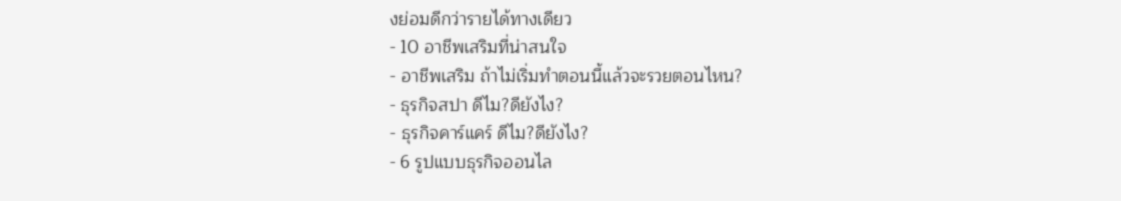งย่อมดีกว่ารายได้ทางเดียว
- 10 อาชีพเสริมที่น่าสนใจ
- อาชีพเสริม ถ้าไม่เริ่มทำตอนนี้แล้วจะรวยตอนไหน?
- ธุรกิจสปา ดีไม?ดียังไง?
- ธุรกิจคาร์แคร์ ดีไม?ดียังไง?
- 6 รูปแบบธุรกิจออนไล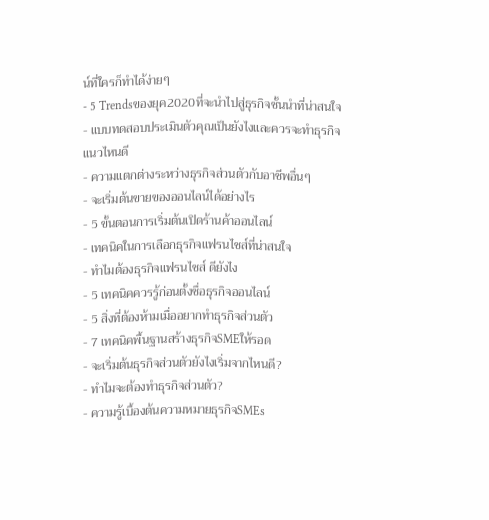น์ที่ใครก็ทำได้ง่ายๆ
- 5 Trendsของยุค2020ที่จะนำไปสู่ธุรกิจชั้นนำที่น่าสนใจ
- แบบทดสอบประเมินตัวคุณเป็นยังไงและควรจะทำธุรกิจแนวไหนดี
- ความแตกต่างระหว่างธุรกิจส่วนตัวกับอาชีพอื่นๆ
- จะเริ่มต้นขายของออนไลน์ได้อย่างไร
- 5 ขั้นตอนการเริ่มต้นเปิดร้านค้าออนไลน์
- เทคนิคในการเลือกธุรกิจแฟรนไชส์ที่น่าสนใจ
- ทำไมต้องธุรกิจแฟรนไชส์ ดียังไง
- 5 เทคนิคควรรู้ก่อนตั้งชื่อธุรกิจออนไลน์
- 5 สิ่งที่ต้องห้ามเมื่ออยากทำธุรกิจส่วนตัว
- 7 เทคนิคพื้นฐานสร้างธุรกิจSMEให้รอด
- จะเริ่มต้นธุรกิจส่วนตัวยังไงเริ่มจากไหนดี?
- ทำไมจะต้องทำธุรกิจส่วนตัว?
- ความรู้เบื้องต้นความหมายธุรกิจSMEs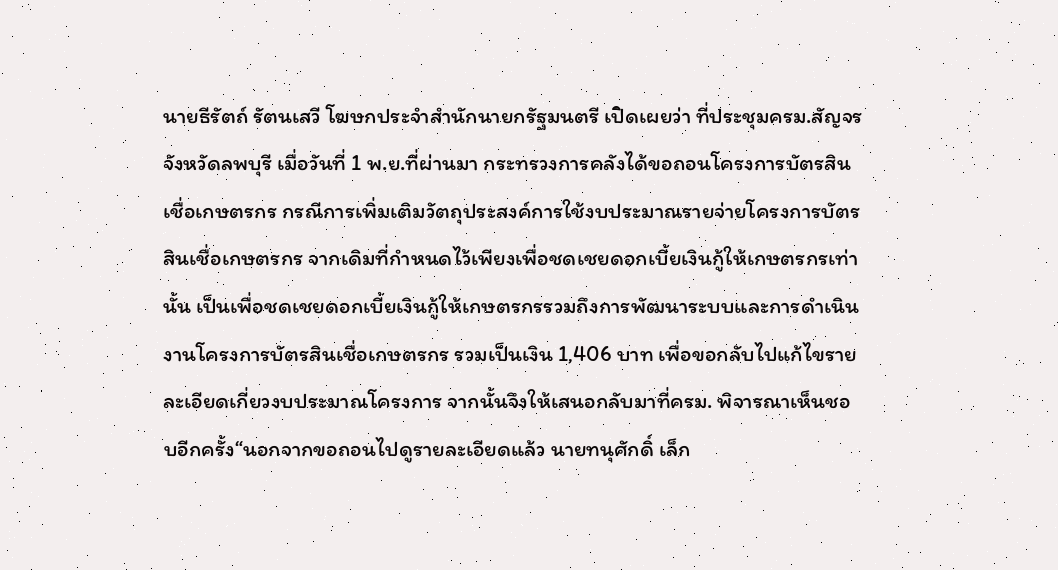นายธีรัตถ์ รัตนเสวี โฆษกประจำสำนักนายกรัฐมนตรี เปิดเผยว่า ที่ประชุมครม.สัญจร จังหวัดลพบุรี เมื่อวันที่ 1 พ.ย.ที่ผ่านมา กระทรวงการคลังได้ขอถอนโครงการบัตรสินเชื่อเกษตรกร กรณีการเพิ่มเติมวัตถุประสงค์การใช้งบประมาณรายจ่ายโครงการบัตรสินเชื่อเกษตรกร จากเดิมที่กำหนดไว้เพียงเพื่อชดเชยดอกเบี้ยเงินกู้ให้เกษตรกรเท่านั้น เป็นเพื่อชดเชยดอกเบี้ยเงินกู้ให้เกษตรกรรวมถึงการพัฒนาระบบและการดำเนินงานโครงการบัตรสินเชื่อเกษตรกร รวมเป็นเงิน 1,406 บาท เพื่อขอกลับไปแก้ไขรายละเอียดเกี่ยวงบประมาณโครงการ จากนั้นจึงให้เสนอกลับมาที่ครม. พิจารณาเห็นชอบอีกครั้ง“นอกจากขอถอนไปดูรายละเอียดแล้ว นายทนุศักดิ์ เล็ก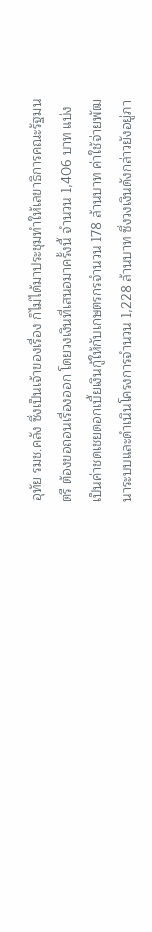อุทัย รมช.คลัง ซึ่งเป็นเจ้าของเรื่อง ก็ไม่ได้มาประชุมทำให้เลขาธิการคณะรัฐมนตรี ต้องขอถอนเรื่องออก โดยวงเงินที่เสนอมาครั้งนี้ จำนวน 1,406 บาท แบ่งเป็นค่าชดเชยดอกเบี้ยเงินกู้ให้กับเกษตรกรจำนวน 178 ล้านบาท ค่าใช้จ่ายพัฒนาระบบและดำเนินโครงการจำนวน 1,228 ล้านบาท ซึ่งวงเงินดังกล่าวยังอยู่ภา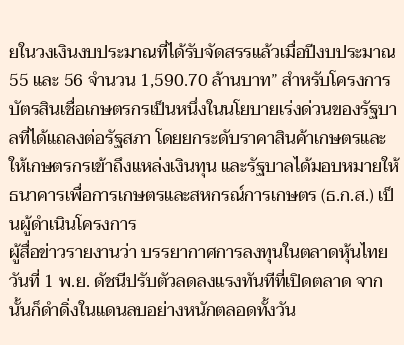ยในวงเงินงบประมาณที่ได้รับจัดสรรแล้วเมื่อปีงบประมาณ 55 และ 56 จำนวน 1,590.70 ล้านบาท” สำหรับโครงการบัตรสินเชื่อเกษตรกรเป็นหนึ่งในนโยบายเร่งด่วนของรัฐบาลที่ได้แถลงต่อรัฐสภา โดยยกระดับราคาสินค้าเกษตรและให้เกษตรกรเข้าถึงแหล่งเงินทุน และรัฐบาลได้มอบหมายให้ธนาคารเพื่อการเกษตรและสหกรณ์การเกษตร (ธ.ก.ส.) เป็นผู้ดำเนินโครงการ
ผู้สื่อข่าวรายงานว่า บรรยากาศการลงทุนในตลาดหุ้นไทยวันที่ 1 พ.ย. ดัชนีปรับตัวลดลงแรงทันทีที่เปิดตลาด จากนั้นก็ดำดิ่งในแดนลบอย่างหนักตลอดทั้งวัน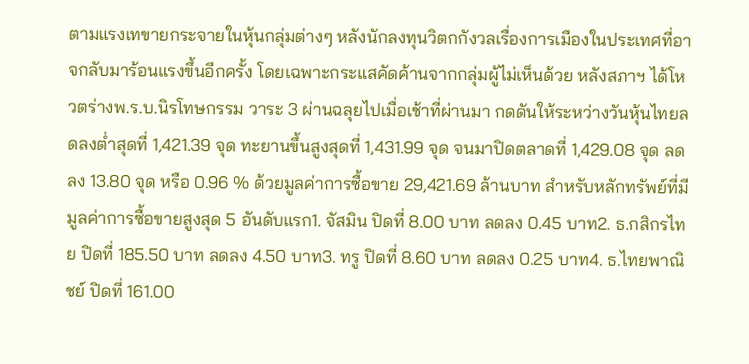ตามแรงเทขายกระจายในหุ้นกลุ่มต่างๆ หลังนักลงทุนวิตกกังวลเรื่องการเมืองในประเทศที่อาจกลับมาร้อนแรงขึ้นอีกครั้ง โดยเฉพาะกระแสคัดค้านจากกลุ่มผู้ไม่เห็นด้วย หลังสภาฯ ได้โหวตร่างพ.ร.บ.นิรโทษกรรม วาระ 3 ผ่านฉลุยไปเมื่อเช้าที่ผ่านมา กดดันให้ระหว่างวันหุ้นไทยลดลงต่ำสุดที่ 1,421.39 จุด ทะยานขึ้นสูงสุดที่ 1,431.99 จุด จนมาปิดตลาดที่ 1,429.08 จุด ลดลง 13.80 จุด หรือ 0.96 % ด้วยมูลค่าการซื้อขาย 29,421.69 ล้านบาท สำหรับหลักทรัพย์ที่มีมูลค่าการซื้อขายสูงสุด 5 อันดับแรก1. จัสมิน ปิดที่ 8.00 บาท ลดลง 0.45 บาท2. ธ.กสิกรไทย ปิดที่ 185.50 บาท ลดลง 4.50 บาท3. ทรู ปิดที่ 8.60 บาท ลดลง 0.25 บาท4. ธ.ไทยพาณิชย์ ปิดที่ 161.00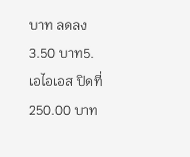บาท ลดลง 3.50 บาท5. เอไอเอส ปิดที่ 250.00 บาท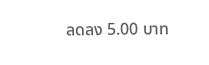ลดลง 5.00 บาท